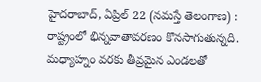హైదరాబాద్, ఏప్రిల్ 22 (నమస్తే తెలంగాణ) : రాష్ట్రంలో భిన్నవాతావరణం కొనసాగుతున్నది. మధ్యాహ్నం వరకు తీవ్రమైన ఎండలతో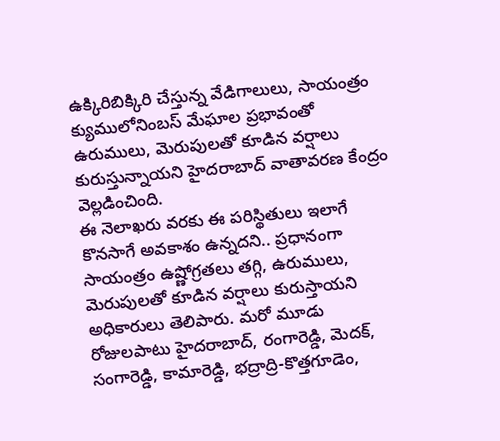ఉక్కిరిబిక్కిరి చేస్తున్న వేడిగాలులు, సాయంత్రం క్యుములోనింబస్ మేఘాల ప్రభావంతో ఉరుములు, మెరుపులతో కూడిన వర్షాలు కురుస్తున్నాయని హైదరాబాద్ వాతావరణ కేంద్రం వెల్లడించింది.
ఈ నెలాఖరు వరకు ఈ పరిస్థితులు ఇలాగే కొనసాగే అవకాశం ఉన్నదని.. ప్రధానంగా సాయంత్రం ఉష్ణోగ్రతలు తగ్గి, ఉరుములు, మెరుపులతో కూడిన వర్షాలు కురుస్తాయని అధికారులు తెలిపారు. మరో మూడు రోజులపాటు హైదరాబాద్, రంగారెడ్డి, మెదక్, సంగారెడ్డి, కామారెడ్డి, భద్రాద్రి-కొత్తగూడెం,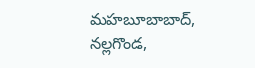మహబూబాబాద్, నల్లగొండ,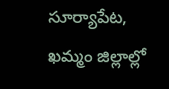సూర్యాపేట, ఖమ్మం జిల్లాల్లో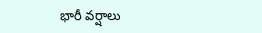భారీ వర్షాలు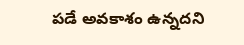పడే అవకాశం ఉన్నదని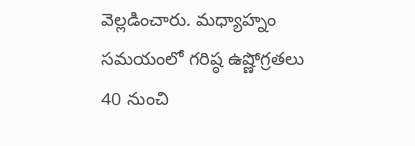వెల్లడించారు. మధ్యాహ్నం సమయంలో గరిష్ఠ ఉష్ణోగ్రతలు 40 నుంచి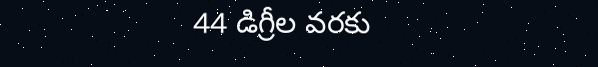44 డిగ్రీల వరకు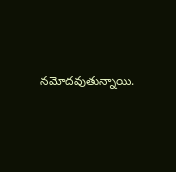నమోదవుతున్నాయి.